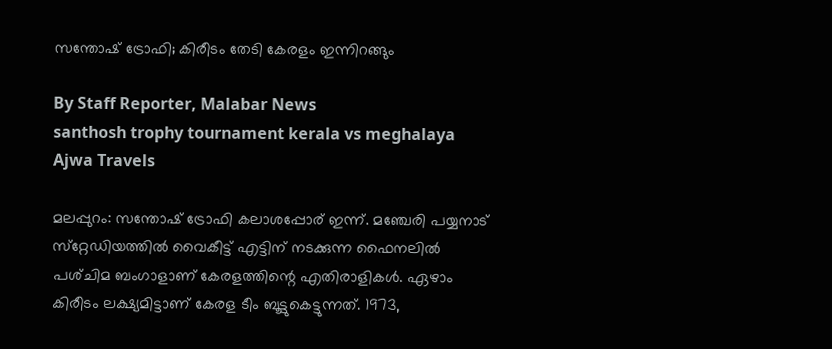സന്തോഷ്‌ ട്രോഫി; കിരീടം തേടി കേരളം ഇന്നിറങ്ങും

By Staff Reporter, Malabar News
santhosh trophy tournament kerala vs meghalaya
Ajwa Travels

മലപ്പുറം: സന്തോഷ് ട്രോഫി കലാശപ്പോര് ഇന്ന്. മഞ്ചേരി പയ്യനാട് സ്‌റ്റേഡിയത്തിൽ വൈകീട്ട് എട്ടിന് നടക്കുന്ന ഫൈനലിൽ പശ്‌ചിമ ബംഗാളാണ് കേരളത്തിന്റെ എതിരാളികൾ. ഏഴാം കിരീടം ലക്ഷ്യമിട്ടാണ് കേരള ടീം ബൂട്ടുകെട്ടുന്നത്. 1973,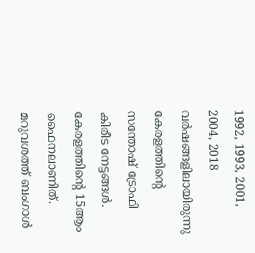1992, 1993, 2001, 2004, 2018 വർഷങ്ങളിലായിരുന്നു കേരളത്തിന്റെ സന്തോഷ് ട്രോഫി കിരീട നേട്ടങ്ങൾ. കേരളത്തിന്റെ 15ആം ഫൈനലാണിത്. മറുവശത്ത് ബംഗാൾ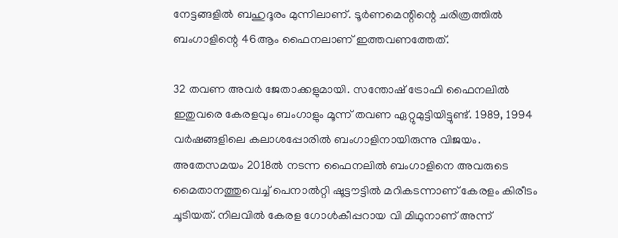നേട്ടങ്ങളിൽ ബഹുദൂരം മുന്നിലാണ്. ടൂർണമെന്റിന്റെ ചരിത്രത്തിൽ ബംഗാളിന്റെ 46ആം ഫൈനലാണ് ഇത്തവണത്തേത്.

32 തവണ അവർ ജേതാക്കളുമായി. സന്തോഷ് ട്രോഫി ഫൈനലിൽ ഇതുവരെ കേരളവും ബംഗാളും മൂന്ന് തവണ ഏറ്റുമുട്ടിയിട്ടുണ്ട്. 1989, 1994 വർഷങ്ങളിലെ കലാശപ്പോരിൽ ബംഗാളിനായിരുന്നു വിജയം. അതേസമയം 2018ൽ നടന്ന ഫൈനലിൽ ബംഗാളിനെ അവരുടെ മൈതാനത്തുവെച്ച് പെനാൽറ്റി ഷൂട്ടൗട്ടിൽ മറികടന്നാണ് കേരളം കിരീടം ചൂടിയത്. നിലവിൽ കേരള ഗോൾകീപ്പറായ വി മിഥുനാണ് അന്ന്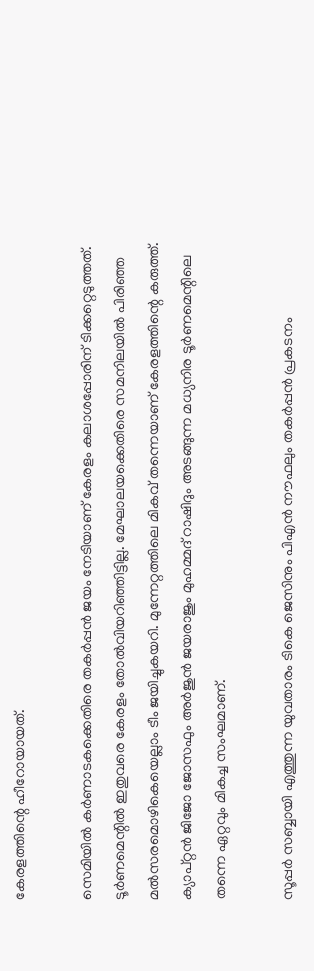കേരളത്തിന്റെ ഹീറോയായത്.

സെമിയിൽ കർണാടകക്കെതിരെ തകർപ്പൻ ജയം നേടിയാണ് കേരളം കലാശപ്പോരിന് ടിക്കറ്റെടുത്തത്. ടൂർണമെന്റിൽ ഇതുവരെ കേരളം തോൽവിയറിഞ്ഞിട്ടില്ല. മേഘാലയക്കെതിരെ സമനിലയിൽ പിരിഞ്ഞ മൽസരമൊഴികെയെല്ലാം ടീം ജയിച്ചുകയറി. മുന്നേറ്റത്തിലെ മികവ് തന്നെയാണ് കേരളത്തിന്റെ കരുത്ത്. ക്യാപ്റ്റൻ ജിജോ ജോസഫും അർജുൻ ജയരാജും മുഹമ്മദ് റാഷിദും അടങ്ങുന്ന മധ്യനിര ടൂർണമെന്റിലെ തന്നെ ഏറ്റവും മികച്ച സംഘമാണ്.

സൂപ്പർ സബ്ബായി എത്തുന്ന യുവതാരം ടികെ ജെസിനും പിഎൻ നൗഫലും തകർപ്പൻ പ്രകടനം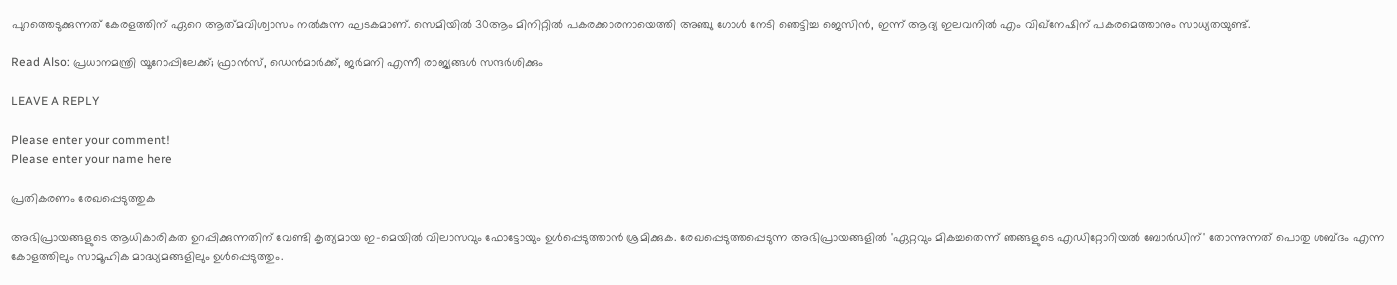പുറത്തെടുക്കുന്നത് കേരളത്തിന് ഏറെ ആത്‌മവിശ്വാസം നൽകുന്ന ഘടകമാണ്. സെമിയിൽ 30ആം മിനിറ്റിൽ പകരക്കാരനായെത്തി അഞ്ചു ഗോൾ നേടി ഞെട്ടിച്ച ജെസിൻ, ഇന്ന് ആദ്യ ഇലവനിൽ എം വിഖ്‌നേഷിന് പകരമെത്താനും സാധ്യതയുണ്ട്.

Read Also: പ്രധാനമന്ത്രി യൂറോപ്പിലേക്ക്; ഫ്രാൻസ്, ഡെൻമാർക്ക്, ജർമനി എന്നീ രാജ്യങ്ങൾ സന്ദർശിക്കും

LEAVE A REPLY

Please enter your comment!
Please enter your name here

പ്രതികരണം രേഖപ്പെടുത്തുക

അഭിപ്രായങ്ങളുടെ ആധികാരികത ഉറപ്പിക്കുന്നതിന് വേണ്ടി കൃത്യമായ ഇ-മെയിൽ വിലാസവും ഫോട്ടോയും ഉൾപ്പെടുത്താൻ ശ്രമിക്കുക. രേഖപ്പെടുത്തപ്പെടുന്ന അഭിപ്രായങ്ങളിൽ 'ഏറ്റവും മികച്ചതെന്ന് ഞങ്ങളുടെ എഡിറ്റോറിയൽ ബോർഡിന്' തോന്നുന്നത് പൊതു ശബ്‌ദം എന്ന കോളത്തിലും സാമൂഹിക മാദ്ധ്യമങ്ങളിലും ഉൾപ്പെടുത്തും.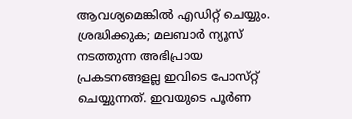ആവശ്യമെങ്കിൽ എഡിറ്റ് ചെയ്യും. ശ്രദ്ധിക്കുക; മലബാർ ന്യൂസ് നടത്തുന്ന അഭിപ്രായ പ്രകടനങ്ങളല്ല ഇവിടെ പോസ്‌റ്റ് ചെയ്യുന്നത്. ഇവയുടെ പൂർണ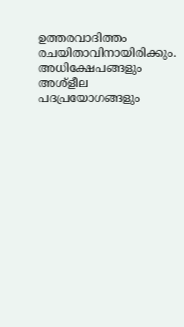ഉത്തരവാദിത്തം രചയിതാവിനായിരിക്കും. അധിക്ഷേപങ്ങളും അശ്‌ളീല പദപ്രയോഗങ്ങളും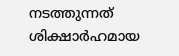നടത്തുന്നത് ശിക്ഷാർഹമായ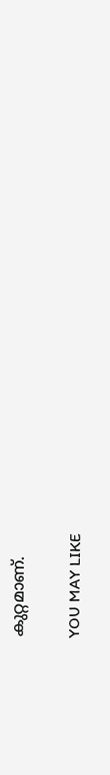കുറ്റമാണ്.

YOU MAY LIKE